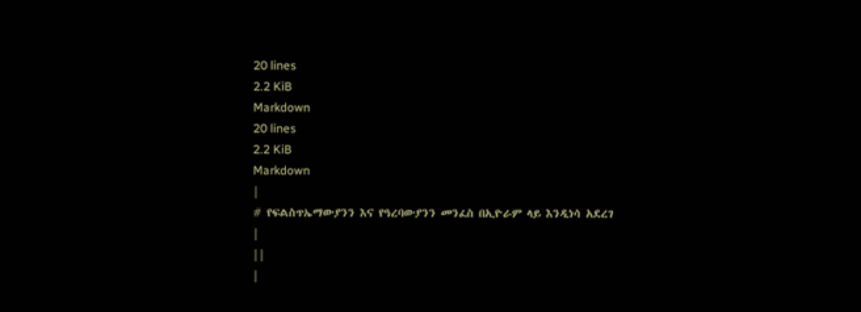20 lines
2.2 KiB
Markdown
20 lines
2.2 KiB
Markdown
|
# የፍልስጥኤማውያንን እና የዓረባውያንን መንፈስ በኢዮራም ላይ እንዲነሳ አደረገ
|
||
|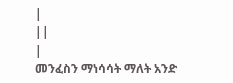|
||
|
መንፈስን ማነሳሳት ማለት አንድ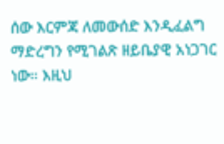ሰው እርምጃ ለመውሰድ እንዲፈልግ ማድረግን የሚገልጽ ዘይቤያዊ አነጋገር ነው። እዚህ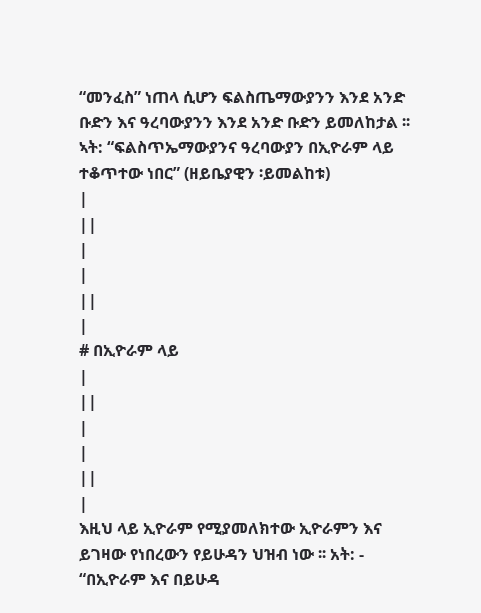“መንፈስ” ነጠላ ሲሆን ፍልስጤማውያንን እንደ አንድ ቡድን እና ዓረባውያንን እንደ አንድ ቡድን ይመለከታል ፡፡ ኣት: “ፍልስጥኤማውያንና ዓረባውያን በኢዮራም ላይ ተቆጥተው ነበር” (ዘይቤያዊን ፡ይመልከቱ)
|
||
|
|
||
|
# በኢዮራም ላይ
|
||
|
|
||
|
እዚህ ላይ ኢዮራም የሚያመለክተው ኢዮራምን እና ይገዛው የነበረውን የይሁዳን ህዝብ ነው ፡፡ አት: - “በኢዮራም እና በይሁዳ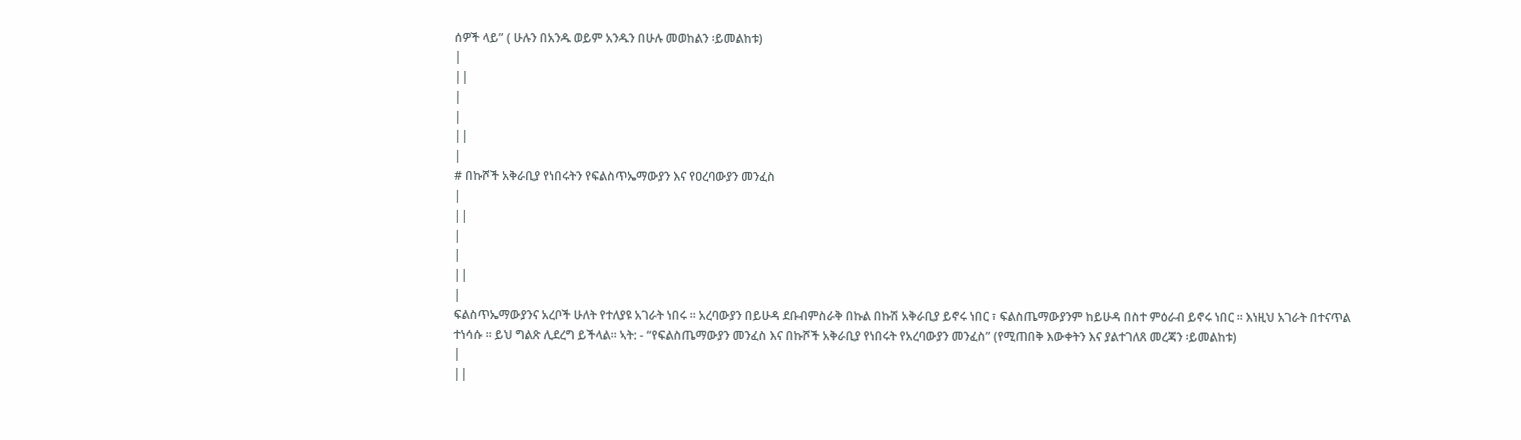ሰዎች ላይ” ( ሁሉን በአንዱ ወይም አንዱን በሁሉ መወከልን ፡ይመልከቱ)
|
||
|
|
||
|
# በኩሾች አቅራቢያ የነበሩትን የፍልስጥኤማውያን እና የዐረባውያን መንፈስ
|
||
|
|
||
|
ፍልስጥኤማውያንና አረቦች ሁለት የተለያዩ አገራት ነበሩ ፡፡ አረባውያን በይሁዳ ደቡብምስራቅ በኩል በኩሽ አቅራቢያ ይኖሩ ነበር ፣ ፍልስጤማውያንም ከይሁዳ በስተ ምዕራብ ይኖሩ ነበር ፡፡ እነዚህ አገራት በተናጥል ተነሳሱ ፡፡ ይህ ግልጽ ሊደረግ ይችላል። ኣት: - “የፍልስጤማውያን መንፈስ እና በኩሾች አቅራቢያ የነበሩት የአረባውያን መንፈስ” (የሚጠበቅ እውቀትን እና ያልተገለጸ መረጃን ፡ይመልከቱ)
|
||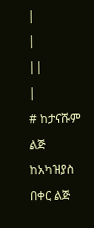|
|
||
|
# ከታናሹም ልጅ ከአካዝያስ በቀር ልጅ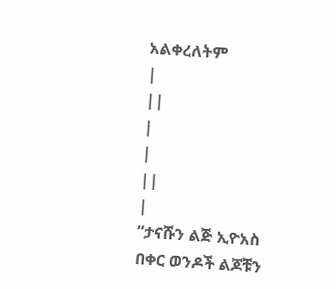አልቀረለትም
|
||
|
|
||
|
“ታናሹን ልጅ ኢዮአስ በቀር ወንዶች ልጆቹን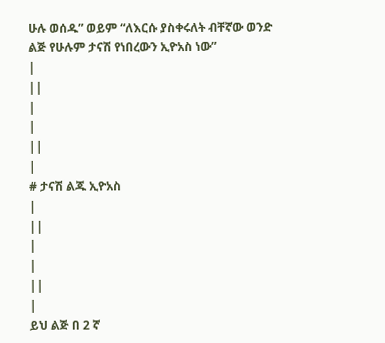ሁሉ ወሰዱ” ወይም “ለእርሱ ያስቀሩለት ብቸኛው ወንድ ልጅ የሁሉም ታናሽ የነበረውን ኢዮአስ ነው”
|
||
|
|
||
|
# ታናሽ ልጁ ኢዮአስ
|
||
|
|
||
|
ይህ ልጅ በ 2 ኛ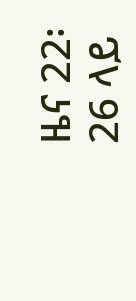ዜና 22፡ 26 ላይ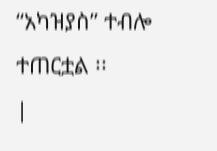“አካዝያስ” ተብሎ ተጠርቷል ፡፡
|